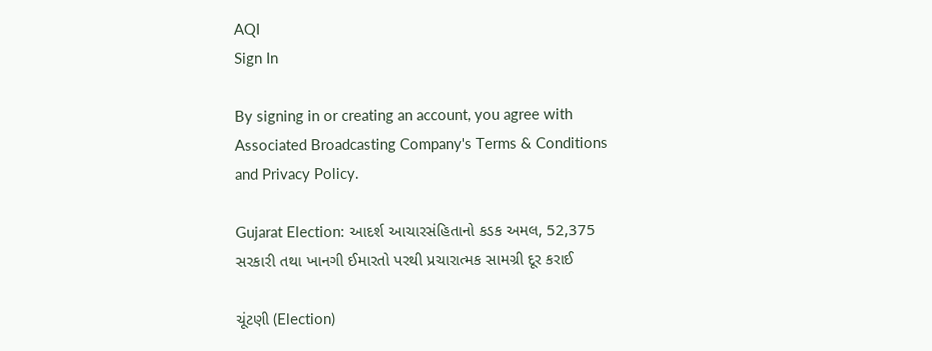AQI
Sign In

By signing in or creating an account, you agree with Associated Broadcasting Company's Terms & Conditions and Privacy Policy.

Gujarat Election: આદર્શ આચારસંહિતાનો કડક અમલ, 52,375 સરકારી તથા ખાનગી ઈમારતો પરથી પ્રચારાત્મક સામગ્રી દૂર કરાઈ

ચૂંટણી (Election)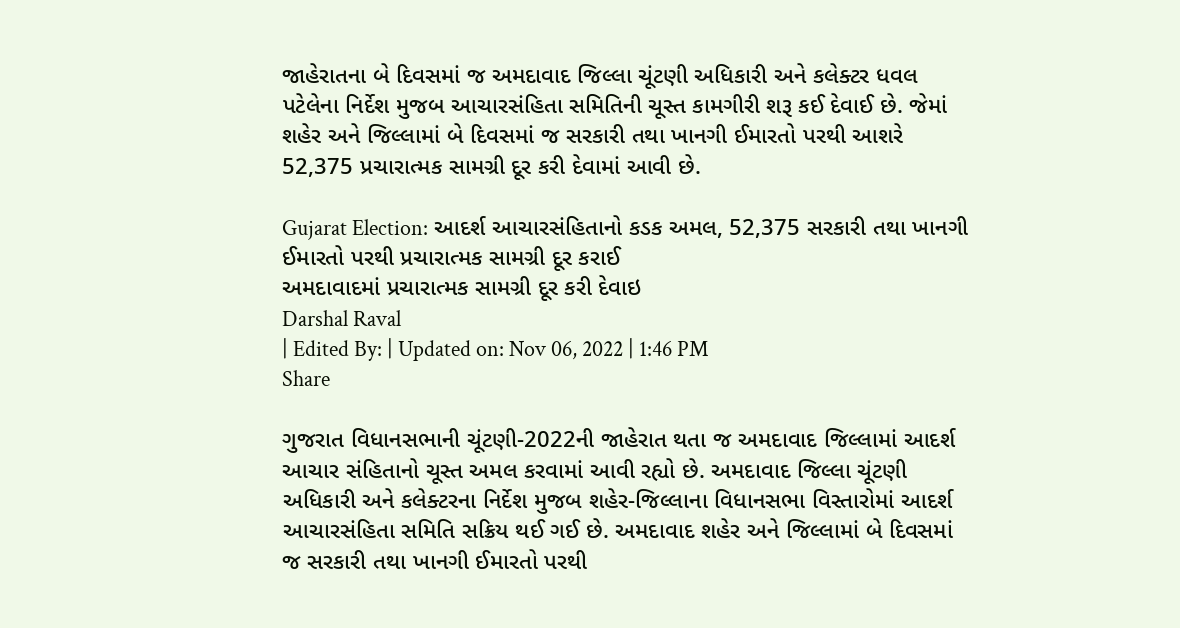જાહેરાતના બે દિવસમાં જ અમદાવાદ જિલ્લા ચૂંટણી અધિકારી અને કલેક્ટર ધવલ પટેલેના નિર્દેશ મુજબ આચારસંહિતા સમિતિની ચૂસ્ત કામગીરી શરૂ કઈ દેવાઈ છે. જેમાં શહેર અને જિલ્લામાં બે દિવસમાં જ સરકારી તથા ખાનગી ઈમારતો પરથી આશરે 52,375 પ્રચારાત્મક સામગ્રી દૂર કરી દેવામાં આવી છે.

Gujarat Election: આદર્શ આચારસંહિતાનો કડક અમલ, 52,375 સરકારી તથા ખાનગી ઈમારતો પરથી પ્રચારાત્મક સામગ્રી દૂર કરાઈ
અમદાવાદમાં પ્રચારાત્મક સામગ્રી દૂર કરી દેવાઇ
Darshal Raval
| Edited By: | Updated on: Nov 06, 2022 | 1:46 PM
Share

ગુજરાત વિધાનસભાની ચૂંટણી-2022ની જાહેરાત થતા જ અમદાવાદ જિલ્લામાં આદર્શ આચાર સંહિતાનો ચૂસ્ત અમલ કરવામાં આવી રહ્યો છે. અમદાવાદ જિલ્લા ચૂંટણી અધિકારી અને કલેક્ટરના નિર્દેશ મુજબ શહેર-જિલ્લાના વિધાનસભા વિસ્તારોમાં આદર્શ આચારસંહિતા સમિતિ સક્રિય થઈ ગઈ છે. અમદાવાદ શહેર અને જિલ્લામાં બે દિવસમાં જ સરકારી તથા ખાનગી ઈમારતો પરથી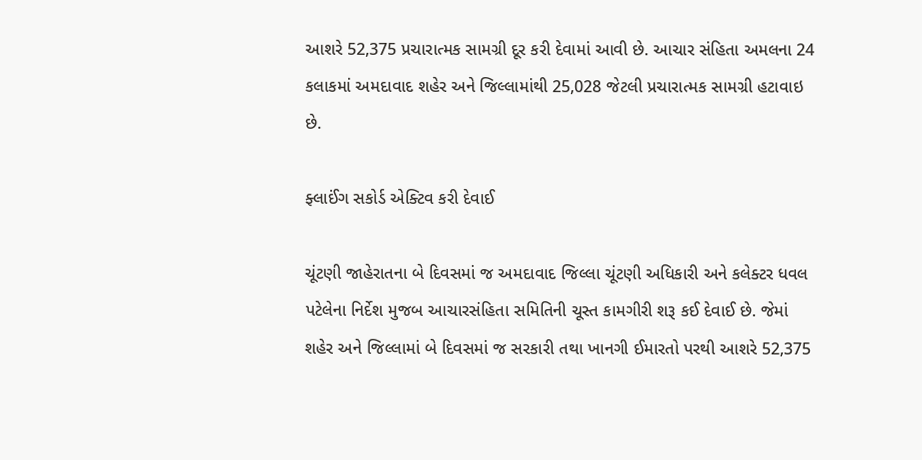આશરે 52,375 પ્રચારાત્મક સામગ્રી દૂર કરી દેવામાં આવી છે. આચાર સંહિતા અમલના 24 કલાકમાં અમદાવાદ શહેર અને જિલ્લામાંથી 25,028 જેટલી પ્રચારાત્મક સામગ્રી હટાવાઇ છે.

ફ્લાઈંગ સકોર્ડ એક્ટિવ કરી દેવાઈ

ચૂંટણી જાહેરાતના બે દિવસમાં જ અમદાવાદ જિલ્લા ચૂંટણી અધિકારી અને કલેક્ટર ધવલ પટેલેના નિર્દેશ મુજબ આચારસંહિતા સમિતિની ચૂસ્ત કામગીરી શરૂ કઈ દેવાઈ છે. જેમાં શહેર અને જિલ્લામાં બે દિવસમાં જ સરકારી તથા ખાનગી ઈમારતો પરથી આશરે 52,375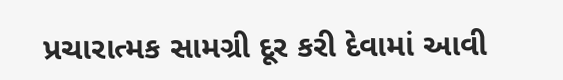પ્રચારાત્મક સામગ્રી દૂર કરી દેવામાં આવી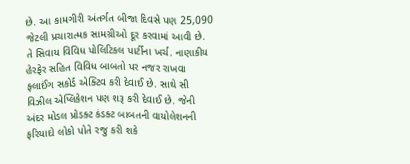છે. આ કામગીરી અંતર્ગત બીજા દિવસે પણ 25,090 જેટલી પ્રચારાત્મક સામગ્રીઓ દૂર કરવામાં આવી છે. તે સિવાય વિવિધ પોલિટિકલ પાર્ટીના ખર્ચ. નાણાકીય હેરફેર સહિત વિવિધ બાબતો પર નજર રાખવા ફ્લાઈંગ સકોર્ડ એક્ટિવ કરી દેવાઈ છે. સાથે સી વિઝીલ એપ્લિકેશન પણ શરૂ કરી દેવાઈ છે. જેની અંદર મોડલ પ્રોડક્ટ કંડક્ટ બાબતની વાયોલેશનની ફરિયાદો લોકો પોતે રજુ કરી શકે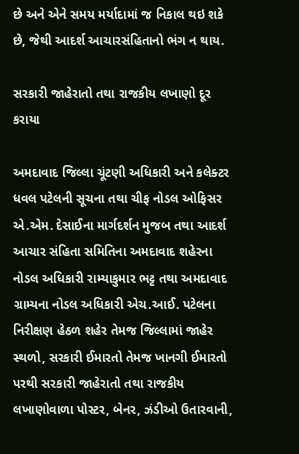છે અને એને સમય મર્યાદામાં જ નિકાલ થઇ શકે છે, જેથી આદર્શ આચારસંહિતાનો ભંગ ન થાય.

સરકારી જાહેરાતો તથા રાજકીય લખાણો દૂર કરાયા

અમદાવાદ જિલ્લા ચૂંટણી અધિકારી અને કલેક્ટર ધવલ પટેલની સૂચના તથા ચીફ નોડલ ઓફિસર એ.એમ. દેસાઈના માર્ગદર્શન મુજબ તથા આદર્શ આચાર સંહિતા સમિતિના અમદાવાદ શહેરના નોડલ અધિકારી રામ્યાકુમાર ભટ્ટ તથા અમદાવાદ ગ્રામ્યના નોડલ અધિકારી એચ.આઈ. પટેલના નિરીક્ષણ હેઠળ શહેર તેમજ જિલ્લામાં જાહેર સ્થળો, સરકારી ઈમારતો તેમજ ખાનગી ઈમારતો પરથી સરકારી જાહેરાતો તથા રાજકીય લખાણોવાળા પોસ્ટર, બેનર, ઝંડીઓ ઉતારવાની,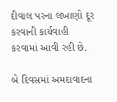દીવાલ પરના લખાણો દૂર કરવાની કાર્યવાહી કરવામાં આવી રહી છે.

બે દિવસમાં અમદાવાદના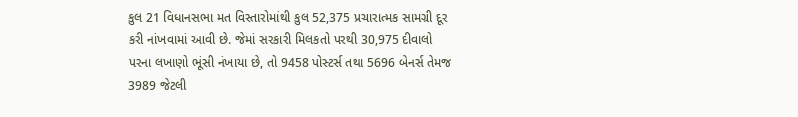કુલ 21 વિધાનસભા મત વિસ્તારોમાંથી કુલ 52,375 પ્રચારાત્મક સામગ્રી દૂર કરી નાંખવામાં આવી છે. જેમાં સરકારી મિલકતો પરથી 30,975 દીવાલો પરના લખાણો ભૂંસી નંખાયા છે, તો 9458 પોસ્ટર્સ તથા 5696 બેનર્સ તેમજ 3989 જેટલી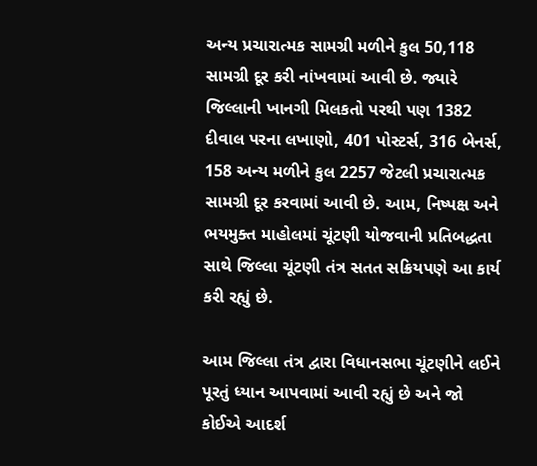અન્ય પ્રચારાત્મક સામગ્રી મળીને કુલ 50,118 સામગ્રી દૂર કરી નાંખવામાં આવી છે. જ્યારે જિલ્લાની ખાનગી મિલકતો પરથી પણ 1382 દીવાલ પરના લખાણો, 401 પોસ્ટર્સ, 316 બેનર્સ, 158 અન્ય મળીને કુલ 2257 જેટલી પ્રચારાત્મક સામગ્રી દૂર કરવામાં આવી છે. આમ, નિષ્પક્ષ અને ભયમુક્ત માહોલમાં ચૂંટણી યોજવાની પ્રતિબદ્ધતા સાથે જિલ્લા ચૂંટણી તંત્ર સતત સક્રિયપણે આ કાર્ય કરી રહ્યું છે.

આમ જિલ્લા તંત્ર દ્વારા વિધાનસભા ચૂંટણીને લઈને પૂરતું ધ્યાન આપવામાં આવી રહ્યું છે અને જો કોઈએ આદર્શ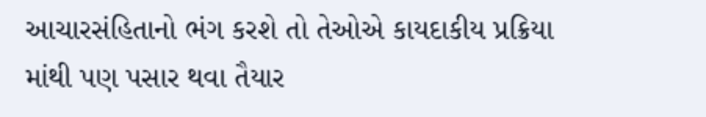આચારસંહિતાનો ભંગ કરશે તો તેઓએ કાયદાકીય પ્રક્રિયા માંથી પણ પસાર થવા તૈયાર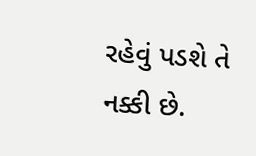રહેવું પડશે તે નક્કી છે.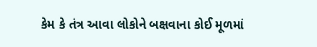કેમ કે તંત્ર આવા લોકોને બક્ષવાના કોઈ મૂળમાં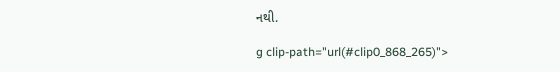નથી.

g clip-path="url(#clip0_868_265)">